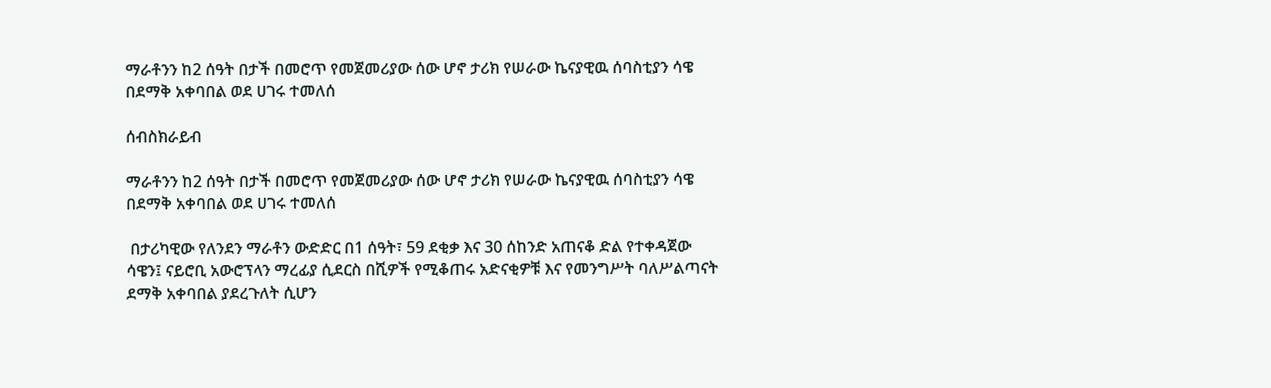ማራቶንን ከ2 ሰዓት በታች በመሮጥ የመጀመሪያው ሰው ሆኖ ታሪክ የሠራው ኬናያዊዉ ሰባስቲያን ሳዌ በደማቅ አቀባበል ወደ ሀገሩ ተመለሰ

ሰብስክራይብ

ማራቶንን ከ2 ሰዓት በታች በመሮጥ የመጀመሪያው ሰው ሆኖ ታሪክ የሠራው ኬናያዊዉ ሰባስቲያን ሳዌ በደማቅ አቀባበል ወደ ሀገሩ ተመለሰ

 በታሪካዊው የለንደን ማራቶን ውድድር በ1 ሰዓት፣ 59 ደቂቃ እና 30 ሰከንድ አጠናቆ ድል የተቀዳጀው ሳዌን፤ ናይሮቢ አውሮፕላን ማረፊያ ሲደርስ በሺዎች የሚቆጠሩ አድናቂዎቹ እና የመንግሥት ባለሥልጣናት ደማቅ አቀባበል ያደረጉለት ሲሆን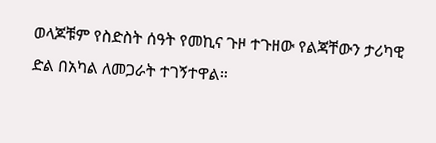ወላጆቹም የስድስት ሰዓት የመኪና ጉዞ ተጉዘው የልጃቸውን ታሪካዊ ድል በአካል ለመጋራት ተገኝተዋል።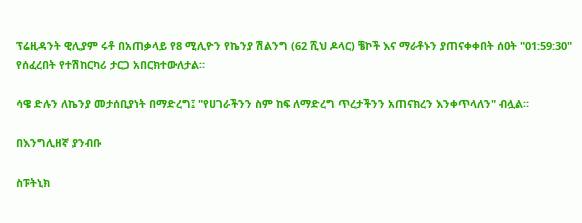ፕሬዚዳንት ዊሊያም ሩቶ በአጠቃላይ የ8 ሚሊዮን የኬንያ ሽልንግ (62 ሺህ ዶላር) ቼኮች እና ማራቶኑን ያጠናቀቀበት ሰዐት "01:59:30" የሰፈረበት የተሽከርካሪ ታርጋ አበርክተውለታል።

ሳዌ ድሉን ለኬንያ መታሰቢያነት በማድረግ፤ "የሀገራችንን ስም ከፍ ለማድረግ ጥረታችንን አጠናክረን እንቀጥላለን" ብሏል።

በእንግሊዘኛ ያንብቡ

ስፑትኒክ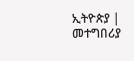ኢትዮጵያ | መተግበሪያ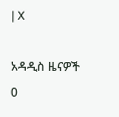| X

አዳዲስ ዜናዎች
0